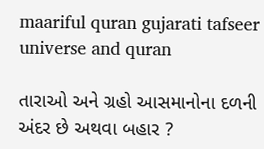maariful quran gujarati tafseer universe and quran

તારાઓ અને ગ્રહો આસમાનોના દળની અંદર છે અથવા બહાર ?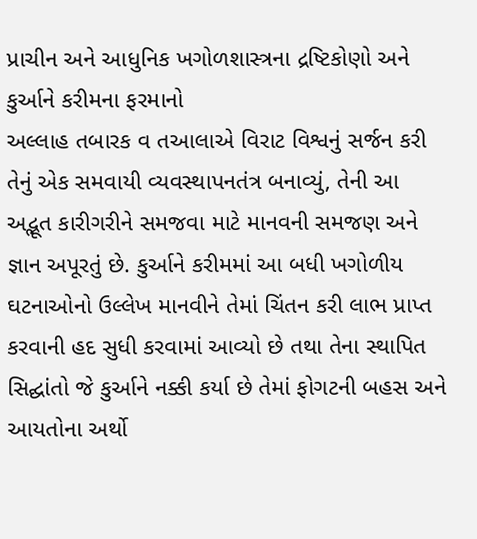પ્રાચીન અને આધુનિક ખગોળશાસ્ત્રના દ્રષ્ટિકોણો અને કુર્આને કરીમના ફરમાનો
અલ્લાહ તબારક વ તઆલાએ વિરાટ વિશ્વનું સર્જન કરી તેનું એક સમવાયી વ્યવસ્થાપનતંત્ર બનાવ્યું, તેની આ અદ્ભૂત કારીગરીને સમજવા માટે માનવની સમજણ અને જ્ઞાન અપૂરતું છે. કુર્આને કરીમમાં આ બધી ખગોળીય ઘટનાઓનો ઉલ્લેખ માનવીને તેમાં ચિંતન કરી લાભ પ્રાપ્ત કરવાની હદ સુધી કરવામાં આવ્યો છે તથા તેના સ્થાપિત સિદ્ઘાંતો જે કુર્આને નક્કી કર્યા છે તેમાં ફોગટની બહસ અને આયતોના અર્થો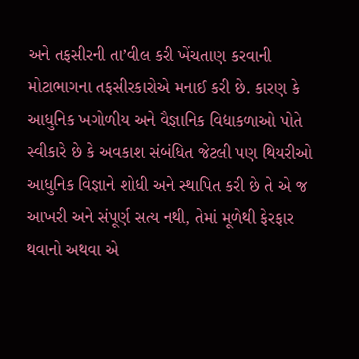અને તફસીરની તા’વીલ કરી ખેંચતાણ કરવાની મોટાભાગના તફસીરકારોએ મનાઈ કરી છે. કારણ કે આધુનિક ખગોળીય અને વૈજ્ઞાનિક વિદ્યાકળાઓ પોતે સ્વીકારે છે કે અવકાશ સંબંધિત જેટલી પણ થિયરીઓ આધુનિક વિજ્ઞાને શોધી અને સ્થાપિત કરી છે તે એ જ આખરી અને સંપૂર્ણ સત્ય નથી, તેમાં મૂળેથી ફેરફાર થવાનો અથવા એ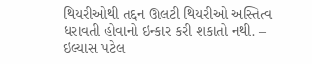થિયરીઓથી તદ્દન ઊલટી થિયરીઓ અસ્તિત્વ ધરાવતી હોવાનો ઇન્કાર કરી શકાતો નથી. – ઇલ્યાસ પટેલ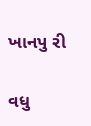ખાનપુ રી

વધુ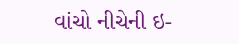વાંચો નીચેની ઇ-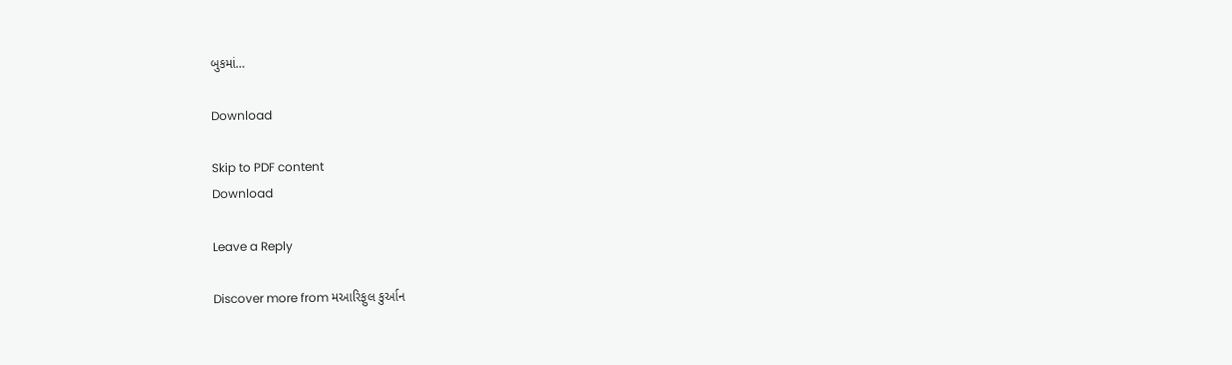બુકમાં…

Download

Skip to PDF content
Download

Leave a Reply

Discover more from મઆરિફુલ કુર્આન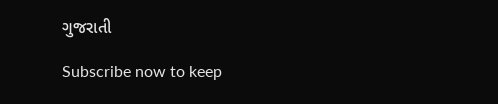ગુજરાતી

Subscribe now to keep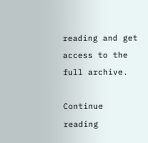reading and get access to the full archive.

Continue reading